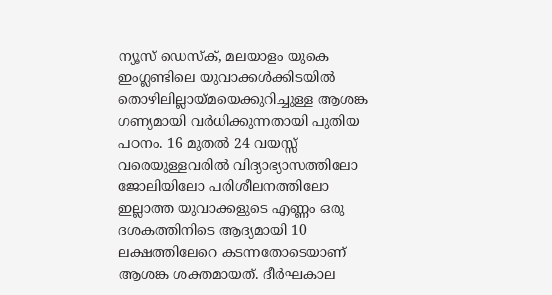ന്യൂസ് ഡെസ്ക്, മലയാളം യുകെ
ഇംഗ്ലണ്ടിലെ യുവാക്കൾക്കിടയിൽ തൊഴിലില്ലായ്മയെക്കുറിച്ചുള്ള ആശങ്ക ഗണ്യമായി വർധിക്കുന്നതായി പുതിയ പഠനം. 16 മുതൽ 24 വയസ്സ് വരെയുള്ളവരിൽ വിദ്യാഭ്യാസത്തിലോ ജോലിയിലോ പരിശീലനത്തിലോ ഇല്ലാത്ത യുവാക്കളുടെ എണ്ണം ഒരു ദശകത്തിനിടെ ആദ്യമായി 10 ലക്ഷത്തിലേറെ കടന്നതോടെയാണ് ആശങ്ക ശക്തമായത്. ദീർഘകാല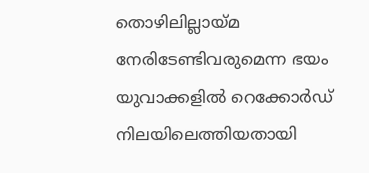തൊഴിലില്ലായ്മ നേരിടേണ്ടിവരുമെന്ന ഭയം യുവാക്കളിൽ റെക്കോർഡ് നിലയിലെത്തിയതായി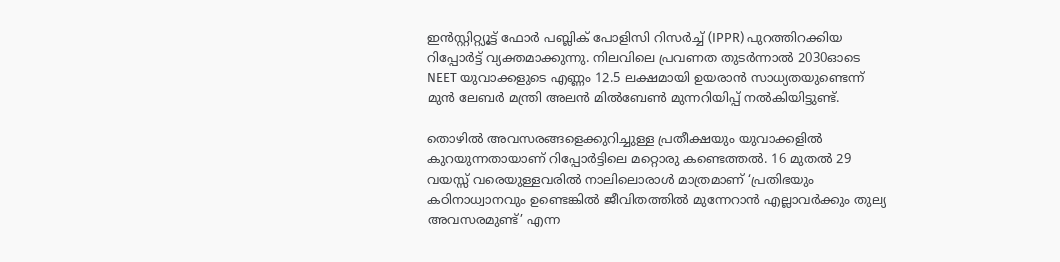ഇൻസ്റ്റിറ്റ്യൂട്ട് ഫോർ പബ്ലിക് പോളിസി റിസർച്ച് (IPPR) പുറത്തിറക്കിയ റിപ്പോർട്ട് വ്യക്തമാക്കുന്നു. നിലവിലെ പ്രവണത തുടർന്നാൽ 2030ഓടെ NEET യുവാക്കളുടെ എണ്ണം 12.5 ലക്ഷമായി ഉയരാൻ സാധ്യതയുണ്ടെന്ന് മുൻ ലേബർ മന്ത്രി അലൻ മിൽബേൺ മുന്നറിയിപ്പ് നൽകിയിട്ടുണ്ട്.

തൊഴിൽ അവസരങ്ങളെക്കുറിച്ചുള്ള പ്രതീക്ഷയും യുവാക്കളിൽ കുറയുന്നതായാണ് റിപ്പോർട്ടിലെ മറ്റൊരു കണ്ടെത്തൽ. 16 മുതൽ 29 വയസ്സ് വരെയുള്ളവരിൽ നാലിലൊരാൾ മാത്രമാണ് ‘പ്രതിഭയും കഠിനാധ്വാനവും ഉണ്ടെങ്കിൽ ജീവിതത്തിൽ മുന്നേറാൻ എല്ലാവർക്കും തുല്യ അവസരമുണ്ട്’ എന്ന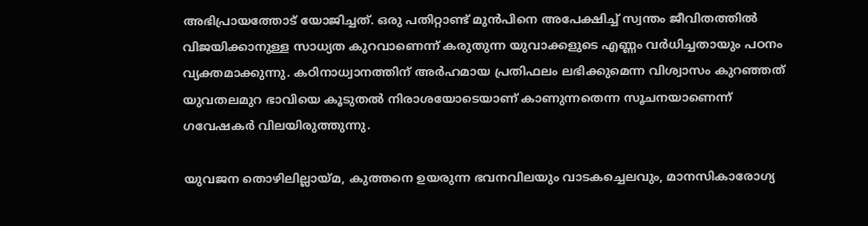അഭിപ്രായത്തോട് യോജിച്ചത്. ഒരു പതിറ്റാണ്ട് മുൻപിനെ അപേക്ഷിച്ച് സ്വന്തം ജീവിതത്തിൽ വിജയിക്കാനുള്ള സാധ്യത കുറവാണെന്ന് കരുതുന്ന യുവാക്കളുടെ എണ്ണം വർധിച്ചതായും പഠനം വ്യക്തമാക്കുന്നു. കഠിനാധ്വാനത്തിന് അർഹമായ പ്രതിഫലം ലഭിക്കുമെന്ന വിശ്വാസം കുറഞ്ഞത് യുവതലമുറ ഭാവിയെ കൂടുതൽ നിരാശയോടെയാണ് കാണുന്നതെന്ന സൂചനയാണെന്ന് ഗവേഷകർ വിലയിരുത്തുന്നു.

യുവജന തൊഴിലില്ലായ്മ, കുത്തനെ ഉയരുന്ന ഭവനവിലയും വാടകച്ചെലവും, മാനസികാരോഗ്യ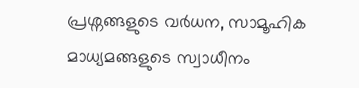പ്രശ്നങ്ങളുടെ വർധന, സാമൂഹിക മാധ്യമങ്ങളുടെ സ്വാധീനം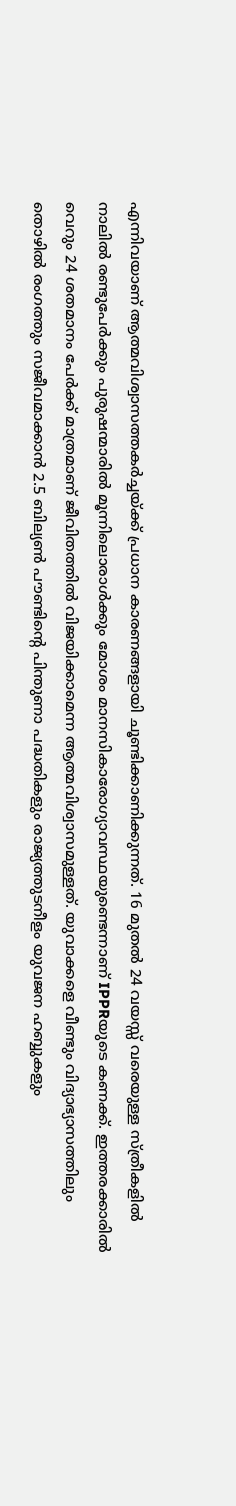എന്നിവയാണ് ആത്മവിശ്വാസത്തകർച്ചയ്ക്ക് പ്രധാന കാരണങ്ങളായി ചൂണ്ടിക്കാണിക്കുന്നത്. 16 മുതൽ 24 വയസ്സ് വരെയുള്ള സ്ത്രീകളിൽ നാലിൽ രണ്ടുപേർക്കും പുരുഷന്മാരിൽ മൂന്നിലൊരാൾക്കും മോശം മാനസികാരോഗ്യാവസ്ഥയുണ്ടെന്നാണ് IPPRയുടെ കണക്ക്. ഇത്തരക്കാരിൽ വെറും 24 ശതമാനം പേർക്ക് മാത്രമാണ് ജീവിതത്തിൽ വിജയിക്കാമെന്ന ആത്മവിശ്വാസമുള്ളത്. യുവാക്കളെ വീണ്ടും വിദ്യാഭ്യാസത്തിലും തൊഴിൽ രംഗത്തും സജീവമാക്കാൻ 2.5 ബില്യൺ പൗണ്ടിന്റെ പിന്തുണാ പദ്ധതികളും രാജ്യത്തുടനീളം യുവജന ഹബ്ബുകളും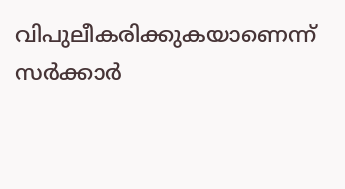വിപുലീകരിക്കുകയാണെന്ന് സർക്കാർ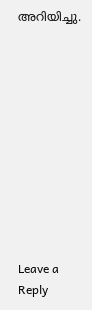അറിയിച്ചു.











Leave a Reply